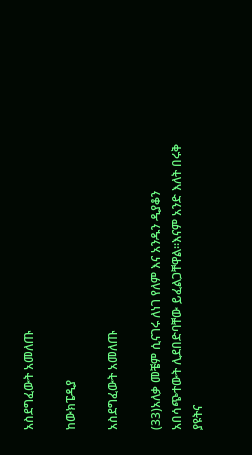አስደግፈውት አመለጡ

ከውክፔዲያ

አስደግፈውት አመለጡ

(33)አለቃ መቼም ሲናገሩ ለነገ የለም እና አንዱን ዲያቆን አበሳጭተውት ሊደበድባቸው ይፈልጋቸዋል።እናም አንድ እለት በሩቅ ያዩትና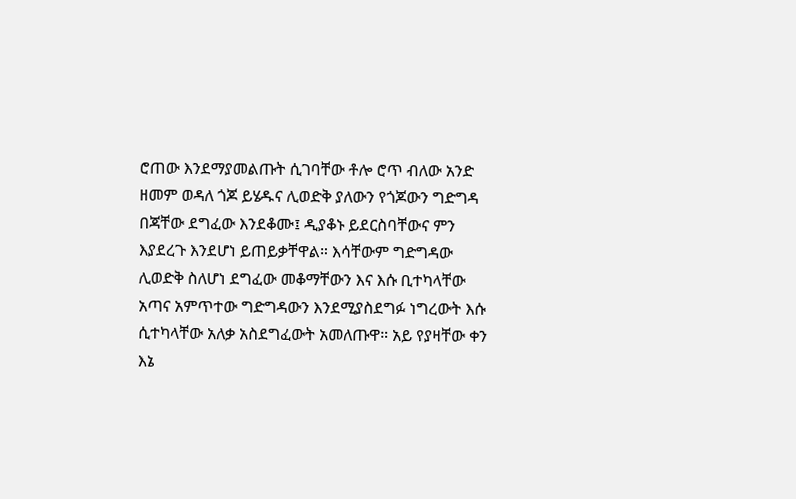ሮጠው እንደማያመልጡት ሲገባቸው ቶሎ ሮጥ ብለው አንድ ዘመም ወዳለ ጎጆ ይሄዱና ሊወድቅ ያለውን የጎጆውን ግድግዳ በጃቸው ደግፈው እንደቆሙ፤ ዲያቆኑ ይደርስባቸውና ምን እያደረጉ እንደሆነ ይጠይቃቸዋል። እሳቸውም ግድግዳው ሊወድቅ ስለሆነ ደግፈው መቆማቸውን እና እሱ ቢተካላቸው አጣና አምጥተው ግድግዳውን እንደሚያስደግፉ ነግረውት እሱ ሲተካላቸው አለቃ አስደግፈውት አመለጡዋ። አይ የያዛቸው ቀን እኔ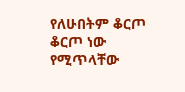የለሁበትም ቆርጦ ቆርጦ ነው የሚጥላቸው